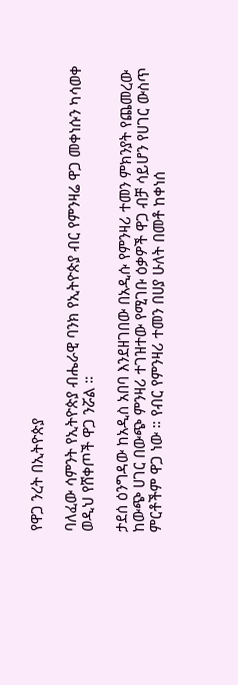የዋጋ ንረት በኢትዮጵያ

ባለፈው ሳምንት የኢትዮጵያ ብሔራዊ ባንክ የኢትዮጵያ ብር የምንዛሬ ዋጋ መቀነሱን ካሳወቀ ወዲህ የሸቀጦች ዋጋ ንሯል ።

ታደሰ ዕንግዳው ከአዲስ አበባ እንደዘገበው በአዲሱ የምንዛሪ ተመን ምክንያት የጨመረው ከውጭ ሀገር በውጭ ምንዛሪ ተገዝተው የሚገቡ ዕቃዎች ዋጋ ብቻ ሳይሆን የሀገር ውስጥ ምርቶችም ዋጋ ነው ። የብር የምንዛሪ ተመን በሀያ ሁለት በመቶ ከቀነሰ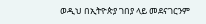ወዲህ በኢትዮጵያ ገበያ ላይ መደናገርንም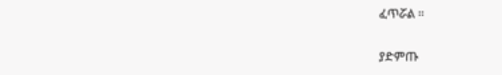ፈጥሯል ።

ያድምጡ